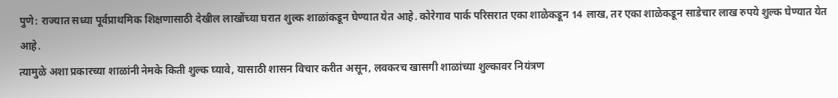पुणे: राज्यात सध्या पूर्वप्राथमिक शिक्षणासाठी देखील लाखोंच्या घरात शुल्क शाळांकडून घेण्यात येत आहे. कोरेगाव पार्क परिसरात एका शाळेकडून 14 लाख, तर एका शाळेकडून साडेचार लाख रुपये शुल्क घेण्यात येत आहे.
त्यामुळे अशा प्रकारच्या शाळांनी नेमके किती शुल्क घ्यावे, यासाठी शासन विचार करीत असून, लवकरच खासगी शाळांच्या शुल्कावर नियंत्रण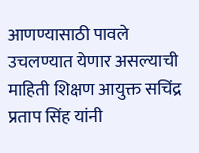आणण्यासाठी पावले उचलण्यात येणार असल्याची माहिती शिक्षण आयुक्त सचिंद्र प्रताप सिंह यांनी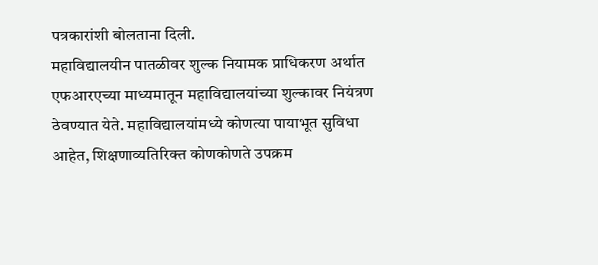पत्रकारांशी बोलताना दिली.
महाविद्यालयीन पातळीवर शुल्क नियामक प्राधिकरण अर्थात एफआरएच्या माध्यमातून महाविद्यालयांच्या शुल्कावर नियंत्रण ठेवण्यात येते. महाविद्यालयांमध्ये कोणत्या पायाभूत सुविधा आहेत, शिक्षणाव्यतिरिक्त कोणकोणते उपक्रम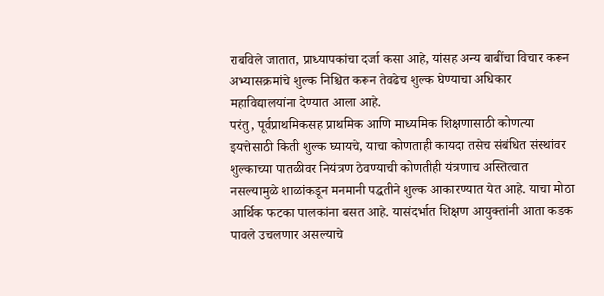राबविले जातात, प्राध्यापकांचा दर्जा कसा आहे, यांसह अन्य बाबींचा विचार करून अभ्यासक्रमांचे शुल्क निश्चित करून तेवढेच शुल्क घेण्याचा अधिकार महाविद्यालयांना देण्यात आला आहे.
परंतु, पूर्वप्राथमिकसह प्राथमिक आणि माध्यमिक शिक्षणासाठी कोणत्या इयत्तेसाठी किती शुल्क घ्यायचे, याचा कोणताही कायदा तसेच संबंधित संस्थांवर शुल्काच्या पातळीवर नियंत्रण ठेवण्याची कोणतीही यंत्रणाच अस्तित्वात नसल्यामुळे शाळांकडून मनमानी पद्धतीने शुल्क आकारण्यात येत आहे. याचा मोठा आर्थिक फटका पालकांना बसत आहे. यासंदर्भात शिक्षण आयुक्तांनी आता कडक पावले उचलणार असल्याचे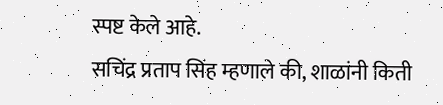स्पष्ट केले आहे.
सचिंद्र प्रताप सिंह म्हणाले की, शाळांनी किती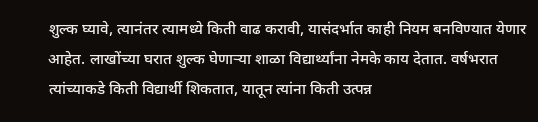शुल्क घ्यावे, त्यानंतर त्यामध्ये किती वाढ करावी, यासंदर्भात काही नियम बनविण्यात येणार आहेत. लाखोंच्या घरात शुल्क घेणाऱ्या शाळा विद्यार्थ्यांना नेमके काय देतात. वर्षभरात त्यांच्याकडे किती विद्यार्थी शिकतात, यातून त्यांना किती उत्पन्न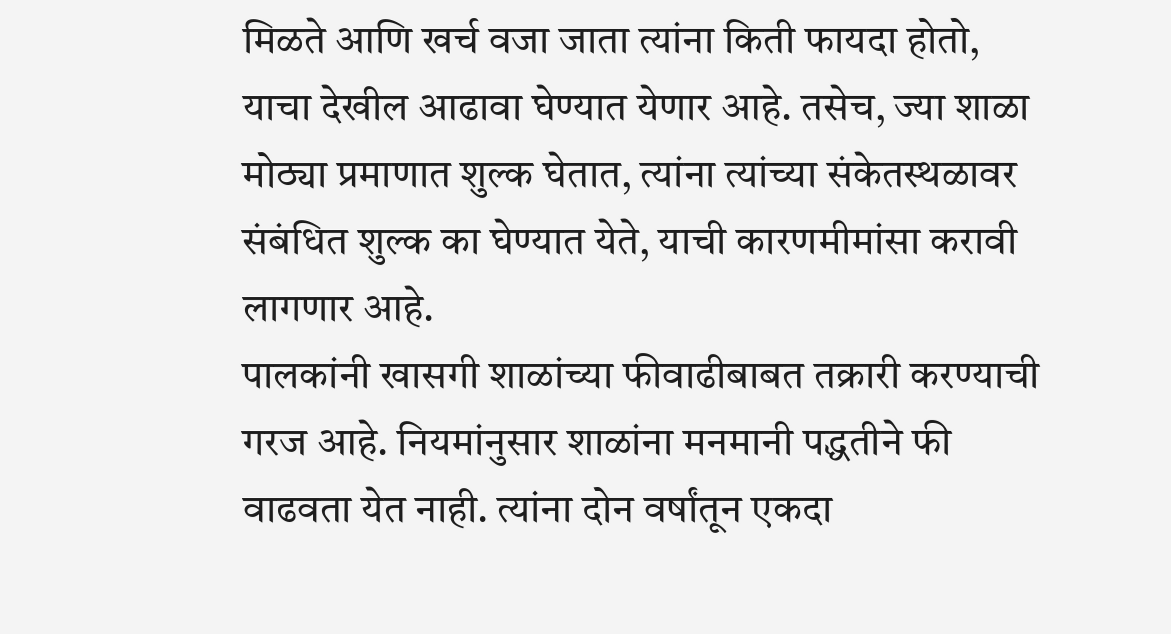मिळते आणि खर्च वजा जाता त्यांना किती फायदा होतो, याचा देखील आढावा घेण्यात येणार आहे. तसेच, ज्या शाळा मोठ्या प्रमाणात शुल्क घेतात, त्यांना त्यांच्या संकेतस्थळावर संबंधित शुल्क का घेण्यात येते, याची कारणमीमांसा करावी लागणार आहे.
पालकांनी खासगी शाळांच्या फीवाढीबाबत तक्रारी करण्याची गरज आहे. नियमांनुसार शाळांना मनमानी पद्धतीने फी वाढवता येत नाही. त्यांना दोन वर्षांतून एकदा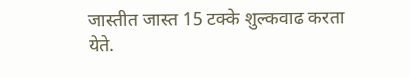जास्तीत जास्त 15 टक्के शुल्कवाढ करता येते.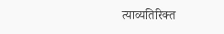त्याव्यतिरिक्त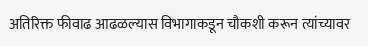अतिरिक्त फीवाढ आढळल्यास विभागाकडून चौकशी करून त्यांच्यावर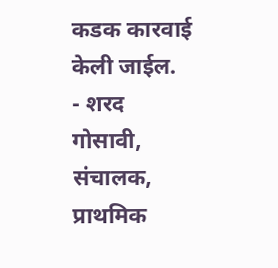कडक कारवाई केली जाईल.
- शरद गोसावी, संचालक, प्राथमिक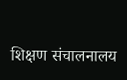शिक्षण संचालनालय